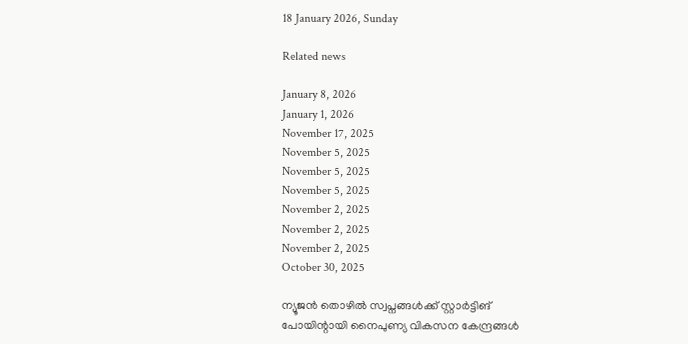18 January 2026, Sunday

Related news

January 8, 2026
January 1, 2026
November 17, 2025
November 5, 2025
November 5, 2025
November 5, 2025
November 2, 2025
November 2, 2025
November 2, 2025
October 30, 2025

ന്യൂജൻ തൊഴിൽ സ്വപ്നങ്ങൾക്ക് സ്റ്റാർട്ടിങ് പോയിന്റായി നൈപുണ്യ വികസന കേന്ദ്രങ്ങൾ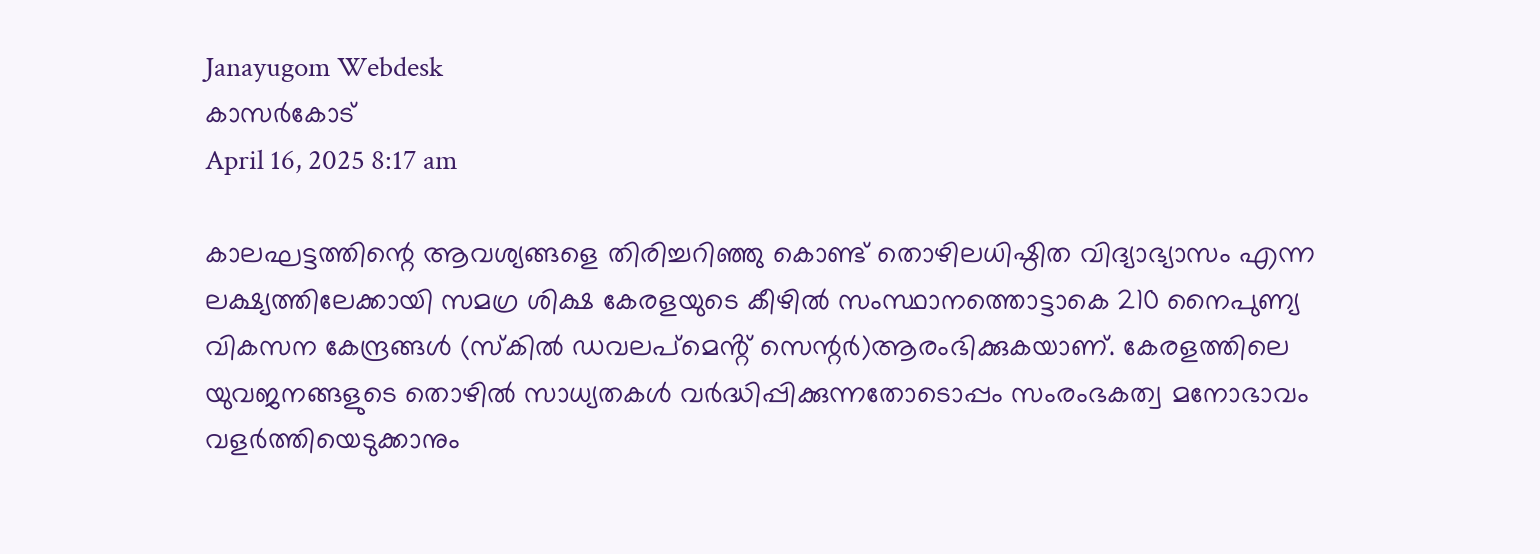Janayugom Webdesk
കാസർകോട്
April 16, 2025 8:17 am

കാലഘട്ടത്തിന്റെ ആവശ്യങ്ങളെ തിരിച്ചറിഞ്ഞു കൊണ്ട് തൊഴിലധിഷ്ഠിത വിദ്യാഭ്യാസം എന്ന ലക്ഷ്യത്തിലേക്കായി സമഗ്ര ശിക്ഷ കേരളയുടെ കീഴിൽ സംസ്ഥാനത്തൊട്ടാകെ 210 നൈപുണ്യ വികസന കേന്ദ്രങ്ങൾ (സ്കിൽ ഡവലപ്മെൻ്റ് സെന്റർ)ആരംഭിക്കുകയാണ്. കേരളത്തിലെ യുവജനങ്ങളുടെ തൊഴിൽ സാധ്യതകൾ വർദ്ധിപ്പിക്കുന്നതോടൊപ്പം സംരംഭകത്വ മനോഭാവം വളർത്തിയെടുക്കാനും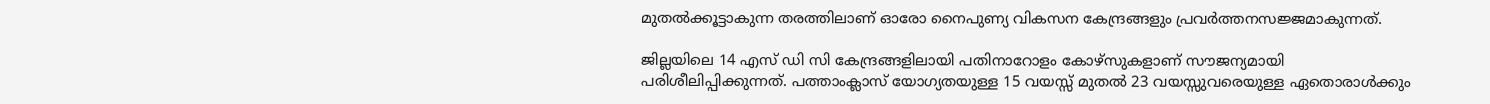മുതൽക്കൂട്ടാകുന്ന തരത്തിലാണ് ഓരോ നൈപുണ്യ വികസന കേന്ദ്രങ്ങളും പ്രവർത്തനസജ്ജമാകുന്നത്.

ജില്ലയിലെ 14 എസ് ഡി സി കേന്ദ്രങ്ങളിലായി പതിനാറോളം കോഴ്സുകളാണ് സൗജന്യമായി പരിശീലിപ്പിക്കുന്നത്. പത്താംക്ലാസ് യോഗ്യതയുള്ള 15 വയസ്സ് മുതൽ 23 വയസ്സുവരെയുള്ള ഏതൊരാൾക്കും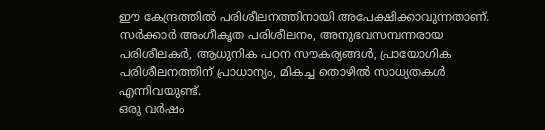ഈ കേന്ദ്രത്തിൽ പരിശീലനത്തിനായി അപേക്ഷിക്കാവുന്നതാണ്. സർക്കാർ അംഗീകൃത പരിശീലനം, അനുഭവസമ്പന്നരായ പരിശീലകർ, ആധുനിക പഠന സൗകര്യങ്ങൾ, പ്രായോഗിക പരിശീലനത്തിന് പ്രാധാന്യം, മികച്ച തൊഴിൽ സാധ്യതകൾ എന്നിവയുണ്ട്.
ഒരു വർഷം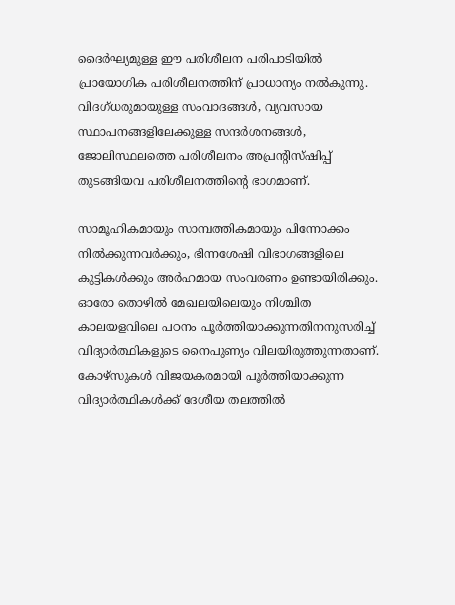ദൈർഘ്യമുള്ള ഈ പരിശീലന പരിപാടിയിൽ പ്രായോഗിക പരിശീലനത്തിന് പ്രാധാന്യം നൽകുന്നു. വിദഗ്ധരുമായുള്ള സംവാദങ്ങൾ, വ്യവസായ സ്ഥാപനങ്ങളിലേക്കുള്ള സന്ദർശനങ്ങൾ, ജോലിസ്ഥലത്തെ പരിശീലനം അപ്രന്റിസ്ഷിപ്പ് തുടങ്ങിയവ പരിശീലനത്തിന്റെ ഭാഗമാണ്.

സാമൂഹികമായും സാമ്പത്തികമായും പിന്നോക്കം നിൽക്കുന്നവർക്കും, ഭിന്നശേഷി വിഭാഗങ്ങളിലെ കുട്ടികൾക്കും അർഹമായ സംവരണം ഉണ്ടായിരിക്കും. ഓരോ തൊഴിൽ മേഖലയിലെയും നിശ്ചിത കാലയളവിലെ പഠനം പൂർത്തിയാക്കുന്നതിനനുസരിച്ച് വിദ്യാർത്ഥികളുടെ നൈപുണ്യം വിലയിരുത്തുന്നതാണ്. കോഴ്സുകൾ വിജയകരമായി പൂർത്തിയാക്കുന്ന വിദ്യാർത്ഥികൾക്ക് ദേശീയ തലത്തിൽ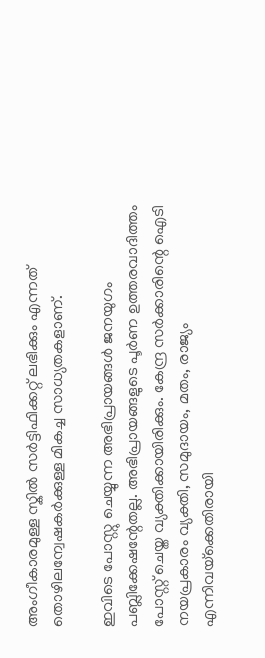അംഗീകാരമുള്ള സ്കിൽ സർട്ടിഫിക്കറ്റ് ലഭിക്കും എന്നത് തൊഴിലന്വേഷകർക്കുള്ള മികച്ച സാധ്യതകളാണ്.

ഇവിടെ പോസ്റ്റു ചെയ്യുന്ന അഭിപ്രായങ്ങള്‍ ജനയുഗം പബ്ലിക്കേഷന്റേതല്ല. അഭിപ്രായങ്ങളുടെ പൂര്‍ണ ഉത്തരവാദിത്തം പോസ്റ്റ് ചെയ്ത വ്യക്തിക്കായിരിക്കും. കേന്ദ്ര സര്‍ക്കാരിന്റെ ഐടി നയപ്രകാരം വ്യക്തി, സമുദായം, മതം, രാജ്യം എന്നിവയ്‌ക്കെതിരായി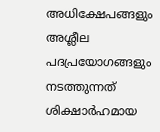അധിക്ഷേപങ്ങളും അശ്ലീല പദപ്രയോഗങ്ങളും നടത്തുന്നത് ശിക്ഷാര്‍ഹമായ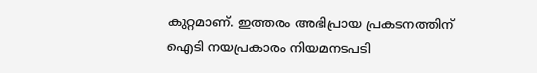കുറ്റമാണ്. ഇത്തരം അഭിപ്രായ പ്രകടനത്തിന് ഐടി നയപ്രകാരം നിയമനടപടി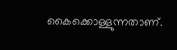കൈക്കൊള്ളുന്നതാണ്.